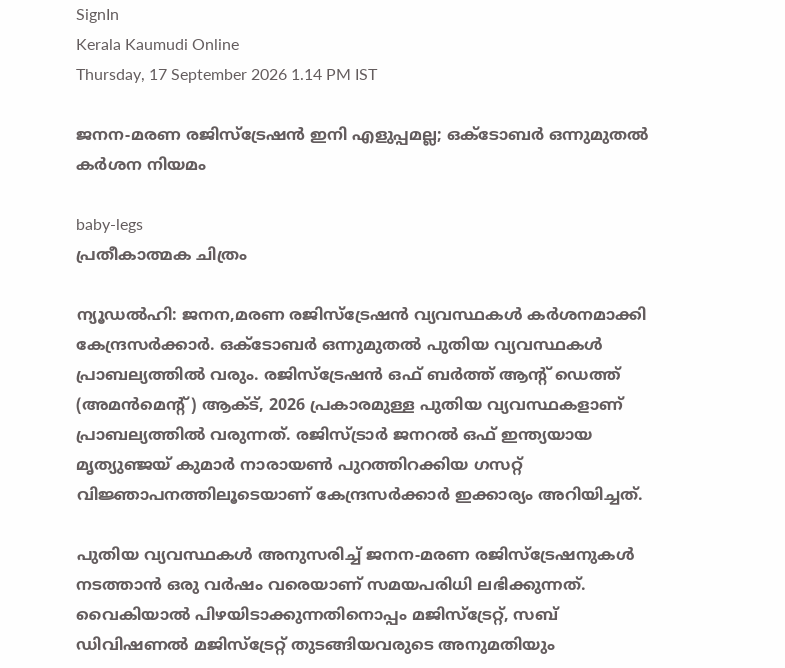SignIn
Kerala Kaumudi Online
Thursday, 17 September 2026 1.14 PM IST

ജനന-മരണ രജിസ്‌ട്രേഷൻ ഇനി എളുപ്പമല്ല; ഒക്‌ടോബർ ഒന്നുമുതൽ കർശന നിയമം

baby-legs
പ്രതീകാത്മക ചിത്രം

ന്യൂഡൽഹി: ജനന,മരണ രജിസ്‌ട്രേഷൻ വ്യവസ്ഥകൾ കർശനമാക്കി കേന്ദ്രസർക്കാർ. ഒക്‌ടോബർ ഒന്നുമുതൽ പുതിയ വ്യവസ്ഥകൾ പ്രാബല്യത്തിൽ വരും. രജിസ്‌ട്രേഷൻ ഒഫ് ബർത്ത് ആന്റ് ഡെത്ത് (അമൻമെന്റ്) ആക്‌ട്, 2026 പ്രകാരമുള്ള പുതിയ വ്യവസ്ഥകളാണ് പ്രാബല്യത്തിൽ വരുന്നത്. രജിസ്‌ട്രാർ ജനറൽ ഒഫ് ഇന്ത്യയായ മൃത്യുഞ്ജയ് കുമാർ നാരായൺ പുറത്തിറക്കിയ ഗസറ്റ് വിജ്ഞാപനത്തിലൂടെയാണ് കേന്ദ്രസർക്കാർ ഇക്കാര്യം അറിയിച്ചത്.

പുതിയ വ്യവസ്ഥകൾ അനുസരിച്ച് ജനന-മരണ രജിസ്‌ട്രേഷനുകൾ നടത്താൻ ഒരു വർഷം വരെയാണ് സമയപരിധി ലഭിക്കുന്നത്. വൈകിയാൽ പിഴയിടാക്കുന്നതിനൊപ്പം മജിസ്‌ട്രേറ്റ്, സബ്‌ ഡിവിഷണൽ മജിസ്‌ട്രേറ്റ് തുടങ്ങിയവരുടെ അനുമതിയും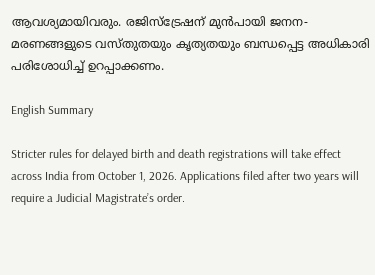ആവശ്യമായിവരും. രജിസ്‌ട്രേഷന് മുൻപായി ജനന-മരണങ്ങളുടെ വസ്‌തുതയും കൃത്യതയും ബന്ധപ്പെട്ട അധികാരി പരിശോധിച്ച് ഉറപ്പാക്കണം.

English Summary

Stricter rules for delayed birth and death registrations will take effect across India from October 1, 2026. Applications filed after two years will require a Judicial Magistrate’s order.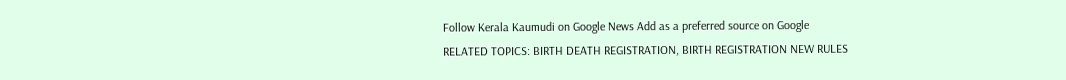Follow Kerala Kaumudi on Google News Add as a preferred source on Google
RELATED TOPICS: BIRTH DEATH REGISTRATION, BIRTH REGISTRATION NEW RULES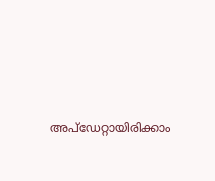അപ്ഡേറ്റായിരിക്കാം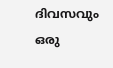ദിവസവും
ഒരു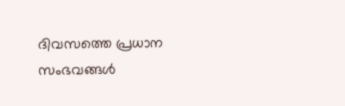ദിവസത്തെ പ്രധാന സംഭവങ്ങൾ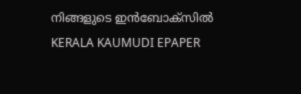നിങ്ങളുടെ ഇൻബോക്സിൽ
KERALA KAUMUDI EPAPER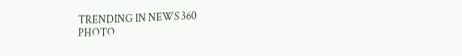TRENDING IN NEWS 360
PHOTO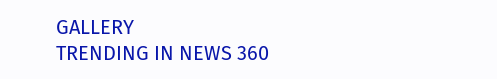GALLERY
TRENDING IN NEWS 360